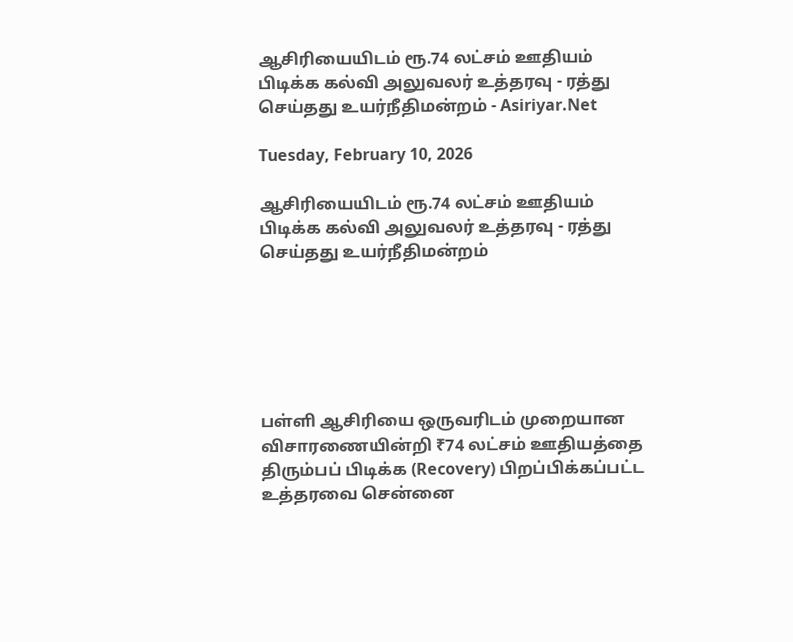ஆசிரியையிடம் ரூ.74 லட்சம் ஊதியம் பிடிக்க கல்வி அலுவலர் உத்தரவு - ரத்து செய்தது உயர்நீதிமன்றம் - Asiriyar.Net

Tuesday, February 10, 2026

ஆசிரியையிடம் ரூ.74 லட்சம் ஊதியம் பிடிக்க கல்வி அலுவலர் உத்தரவு - ரத்து செய்தது உயர்நீதிமன்றம்






பள்ளி ஆசிரியை ஒருவரிடம் முறையான விசாரணையின்றி ₹74 லட்சம் ஊதியத்தை திரும்பப் பிடிக்க (Recovery) பிறப்பிக்கப்பட்ட உத்தரவை சென்னை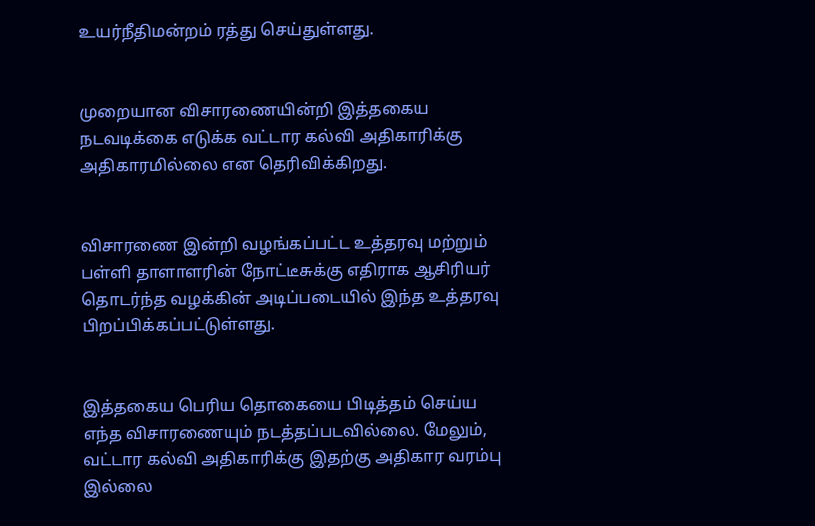உயர்நீதிமன்றம் ரத்து செய்துள்ளது.


முறையான விசாரணையின்றி இத்தகைய நடவடிக்கை எடுக்க வட்டார கல்வி அதிகாரிக்கு அதிகாரமில்லை என தெரிவிக்கிறது.


விசாரணை இன்றி வழங்கப்பட்ட உத்தரவு மற்றும் பள்ளி தாளாளரின் நோட்டீசுக்கு எதிராக ஆசிரியர் தொடர்ந்த வழக்கின் அடிப்படையில் இந்த உத்தரவு பிறப்பிக்கப்பட்டுள்ளது.


இத்தகைய பெரிய தொகையை பிடித்தம் செய்ய எந்த விசாரணையும் நடத்தப்படவில்லை. மேலும், வட்டார கல்வி அதிகாரிக்கு இதற்கு அதிகார வரம்பு இல்லை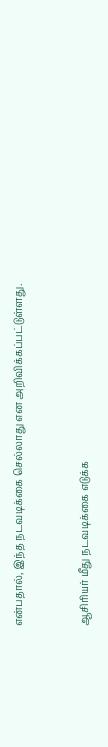என்பதால், இந்த நடவடிக்கை செல்லாது என அறிவிக்கப்பட்டுள்ளது.


ஆசிரியர் மீது நடவடிக்கை எடுக்க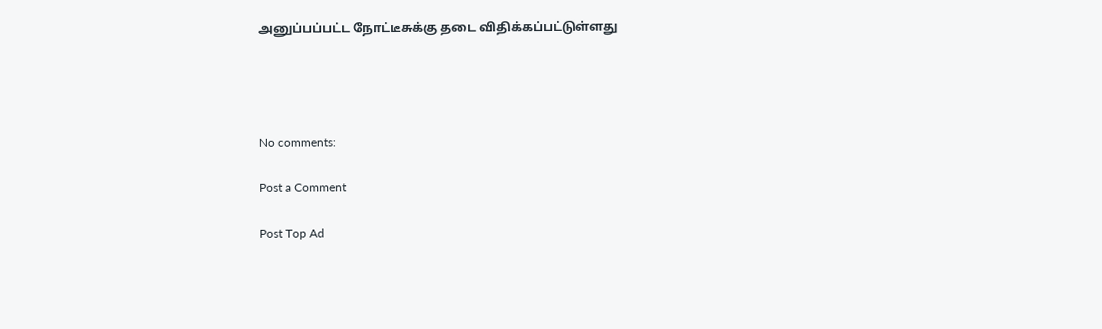அனுப்பப்பட்ட நோட்டீசுக்கு தடை விதிக்கப்பட்டுள்ளது




No comments:

Post a Comment

Post Top Ad